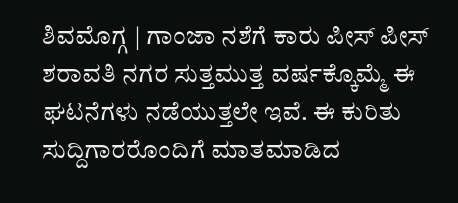ಶಿವಮೊಗ್ಗ | ಗಾಂಜಾ ನಶೆಗೆ ಕಾರು ಪೀಸ್ ಪೀಸ್
ಶರಾವತಿ ನಗರ ಸುತ್ತಮುತ್ತ ವರ್ಷಕ್ಕೊಮ್ಮೆ ಈ ಘಟನೆಗಳು ನಡೆಯುತ್ತಲೇ ಇವೆ. ಈ ಕುರಿತು ಸುದ್ದಿಗಾರರೊಂದಿಗೆ ಮಾತಮಾಡಿದ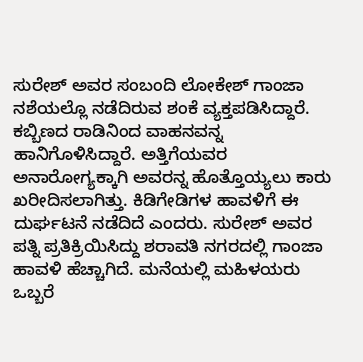ಸುರೇಶ್ ಅವರ ಸಂಬಂದಿ ಲೋಕೇಶ್ ಗಾಂಜಾ ನಶೆಯಲ್ಲೊ ನಡೆದಿರುವ ಶಂಕೆ ವ್ಯಕ್ತಪಡಿಸಿದ್ದಾರೆ. ಕಬ್ಬಿಣದ ರಾಡಿನಿಂದ ವಾಹನವನ್ನ ಹಾನಿಗೊಳಿಸಿದ್ದಾರೆ. ಅತ್ತಿಗೆಯವರ ಅನಾರೋಗ್ಯಕ್ಕಾಗಿ ಅವರನ್ನ ಹೊತ್ತೊಯ್ಯಲು ಕಾರು ಖರೀದಿಸಲಾಗಿತ್ತು. ಕಿಡಿಗೇಡಿಗಳ ಹಾವಳಿಗೆ ಈ ದುರ್ಘಟನೆ ನಡೆದಿದೆ ಎಂದರು. ಸುರೇಶ್ ಅವರ ಪತ್ನಿ ಪ್ರತಿಕ್ರಿಯಿಸಿದ್ದು ಶರಾವತಿ ನಗರದಲ್ಲಿ ಗಾಂಜಾ ಹಾವಳಿ ಹೆಚ್ಚಾಗಿದೆ. ಮನೆಯಲ್ಲಿ ಮಹಿಳಯರು ಒಬ್ಬರೆ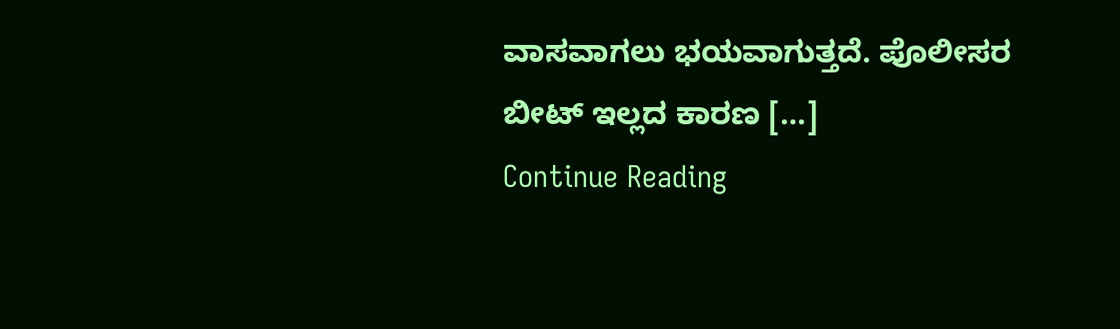ವಾಸವಾಗಲು ಭಯವಾಗುತ್ತದೆ. ಪೊಲೀಸರ ಬೀಟ್ ಇಲ್ಲದ ಕಾರಣ […]
Continue Reading